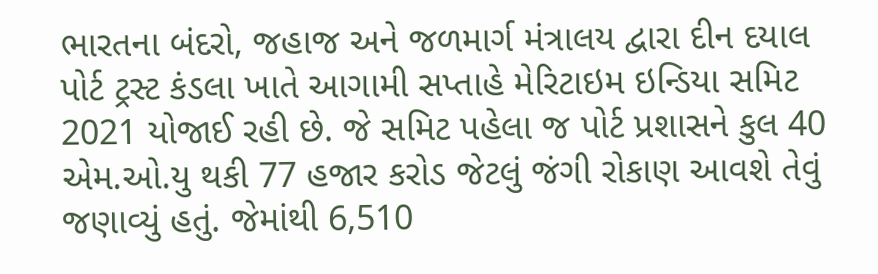ભારતના બંદરો, જહાજ અને જળમાર્ગ મંત્રાલય દ્વારા દીન દયાલ પોર્ટ ટ્રસ્ટ કંડલા ખાતે આગામી સપ્તાહે મેરિટાઇમ ઇન્ડિયા સમિટ 2021 યોજાઈ રહી છે. જે સમિટ પહેલા જ પોર્ટ પ્રશાસને કુલ 40 એમ.ઓ.યુ થકી 77 હજાર કરોડ જેટલું જંગી રોકાણ આવશે તેવું જણાવ્યું હતું. જેમાંથી 6,510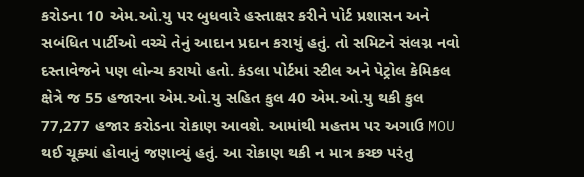કરોડના 10 એમ.ઓ.યુ પર બુધવારે હસ્તાક્ષર કરીને પોર્ટ પ્રશાસન અને સબંધિત પાર્ટીઓ વચ્ચે તેનું આદાન પ્રદાન કરાયું હતું. તો સમિટને સંલગ્ન નવો દસ્તાવેજને પણ લોન્ચ કરાયો હતો. કંડલા પોર્ટમાં સ્ટીલ અને પેટ્રોલ કેમિકલ ક્ષેત્રે જ 55 હજારના એમ.ઓ.યુ સહિત કુલ 40 એમ.ઓ.યુ થકી કુલ 77,277 હજાર કરોડના રોકાણ આવશે. આમાંથી મહત્તમ પર અગાઉ MOU થઈ ચૂક્યાં હોવાનું જણાવ્યું હતું. આ રોકાણ થકી ન માત્ર કચ્છ પરંતુ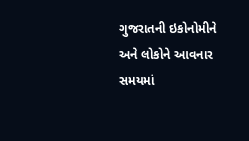ગુજરાતની ઇકોનોમીને અને લોકોને આવનાર સમયમાં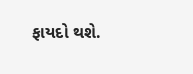ફાયદો થશે.